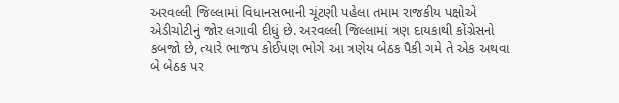અરવલ્લી જિલ્લામાં વિધાનસભાની ચૂંટણી પહેલા તમામ રાજકીય પક્ષોએ એડીચોટીનું જોર લગાવી દીધું છે. અરવલ્લી જિલ્લામાં ત્રણ દાયકાથી કોંગ્રેસનો કબજો છે, ત્યારે ભાજપ કોઈપણ ભોગે આ ત્રણેય બેઠક પૈકી ગમે તે એક અથવા બે બેઠક પર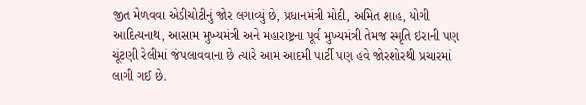જીત મેળવવા એડીચોટીનું જોર લગાવ્યું છે, પ્રધાનમંત્રી મોદી, અમિત શાહ, યોગી આદિત્યનાથ, આસામ મુખ્યમંત્રી અને મહારાષ્ટ્રના પૂર્વ મુખ્યમંત્રી તેમજ સ્મૃતિ ઇરાની પણ ચૂંટણી રેલીમાં જંપલાવવાના છે ત્યારે આમ આદમી પાર્ટી પણ હવે જોરશોરથી પ્રચારમાં લાગી ગઈ છે.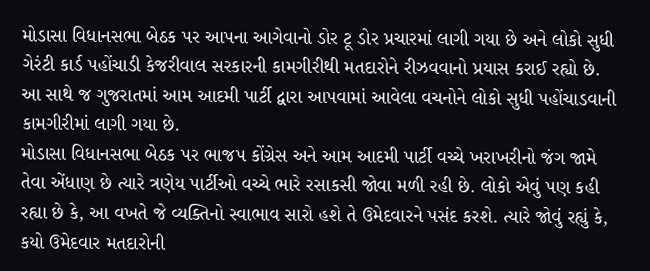મોડાસા વિધાનસભા બેઠક પર આપના આગેવાનો ડોર ટૂ ડોર પ્રચારમાં લાગી ગયા છે અને લોકો સુધી ગેરંટી કાર્ડ પહોંચાડી કેજરીવાલ સરકારની કામગીરીથી મતદારોને રીઝવવાનો પ્રયાસ કરાઈ રહ્યો છે. આ સાથે જ ગુજરાતમાં આમ આદમી પાર્ટી દ્વારા આપવામાં આવેલા વચનોને લોકો સુધી પહોંચાડવાની કામગીરીમાં લાગી ગયા છે.
મોડાસા વિધાનસભા બેઠક પર ભાજપ કોંગ્રેસ અને આમ આદમી પાર્ટી વચ્ચે ખરાખરીનો જંગ જામે તેવા એંધાણ છે ત્યારે ત્રણેય પાર્ટીઓ વચ્ચે ભારે રસાકસી જોવા મળી રહી છે. લોકો એવું પણ કહી રહ્યા છે કે, આ વખતે જે વ્યક્તિનો સ્વાભાવ સારો હશે તે ઉમેદવારને પસંદ કરશે. ત્યારે જોવું રહ્યું કે, કયો ઉમેદવાર મતદારોની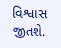વિશ્વાસ જીતશે.